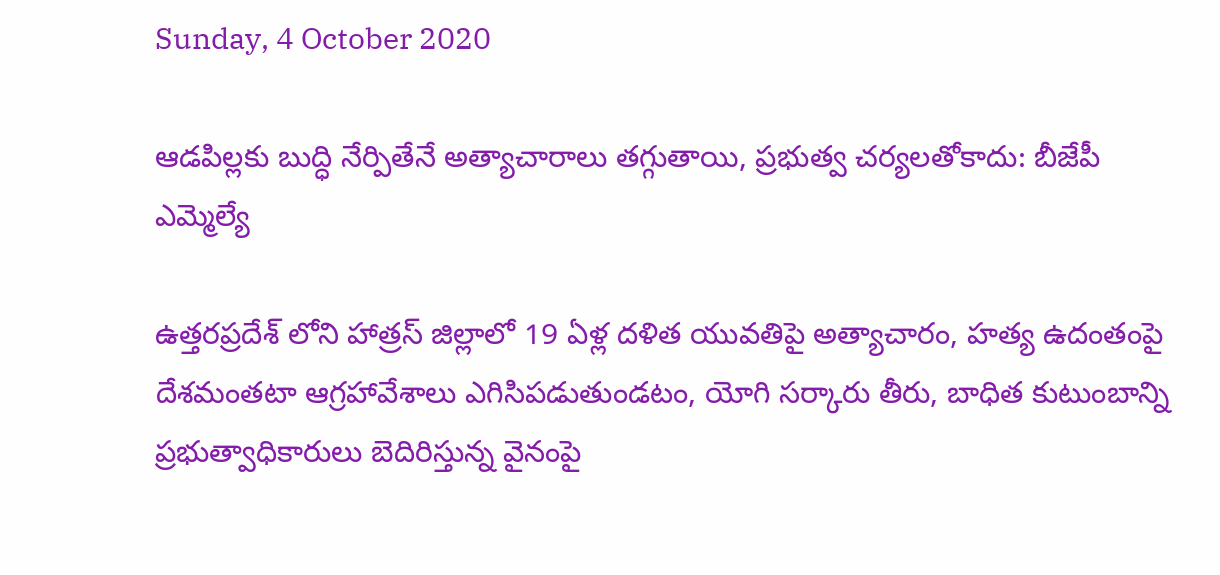Sunday, 4 October 2020

ఆడపిల్లకు బుద్ధి నేర్పితేనే అత్యాచారాలు తగ్గుతాయి, ప్రభుత్వ చర్యలతోకాదు: బీజేపీ ఎమ్మెల్యే

ఉత్తరప్రదేశ్ లోని హాత్రస్ జిల్లాలో 19 ఏళ్ల దళిత యువతిపై అత్యాచారం, హత్య ఉదంతంపై దేశమంతటా ఆగ్రహావేశాలు ఎగిసిపడుతుండటం, యోగి సర్కారు తీరు, బాధిత కుటుంబాన్ని ప్రభుత్వాధికారులు బెదిరిస్తున్న వైనంపై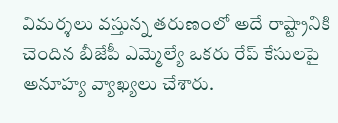విమర్శలు వస్తున్న తరుణంలో అదే రాష్ట్రానికి చెందిన బీజేపీ ఎమ్మెల్యే ఒకరు రేప్ కేసులపై అనూహ్య వ్యాఖ్యలు చేశారు.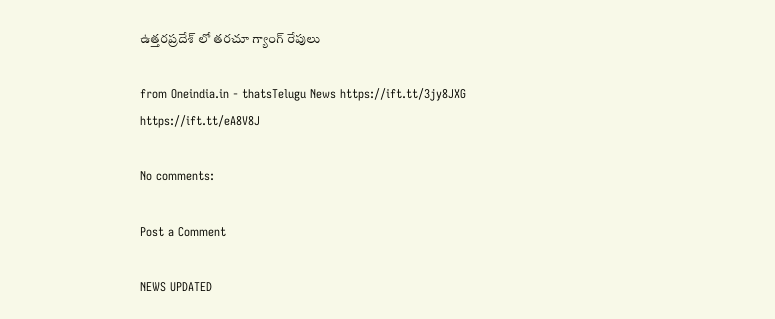ఉత్తరప్రదేశ్ లో తరచూ గ్యాంగ్ రేపులు

from Oneindia.in - thatsTelugu News https://ift.tt/3jy8JXG
https://ift.tt/eA8V8J

No comments:

Post a Comment

NEWS UPDATED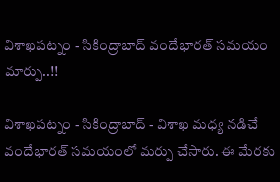విశాఖపట్నం - సికింద్రాబాద్ వందేభారత్ సమయం మార్పు..!!

విశాఖపట్నం - సికింద్రాబాద్ - విశాఖ మధ్య నడిచే వందేభారత్ సమయంలో మర్పు చేసారు. ఈ మేరకు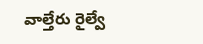వాల్తేరు రైల్వే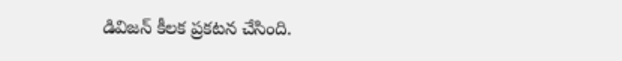డివిజన్ కీలక ప్రకటన చేసింది.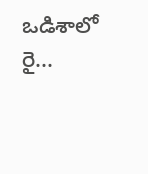ఒడిశాలో రై...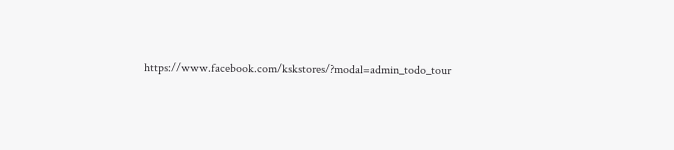https://www.facebook.com/kskstores/?modal=admin_todo_tour